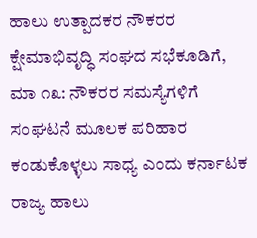ಹಾಲು ಉತ್ಪಾದಕರ ನೌಕರರ ಕ್ಷೇಮಾಭಿವೃದ್ಧಿ ಸಂಘದ ಸಭೆಕೂಡಿಗೆ, ಮಾ ೧೩: ನೌಕರರ ಸಮಸ್ಯೆಗಳಿಗೆ ಸಂಘಟನೆ ಮೂಲಕ ಪರಿಹಾರ ಕಂಡುಕೊಳ್ಳಲು ಸಾಧ್ಯ ಎಂದು ಕರ್ನಾಟಕ ರಾಜ್ಯ ಹಾಲು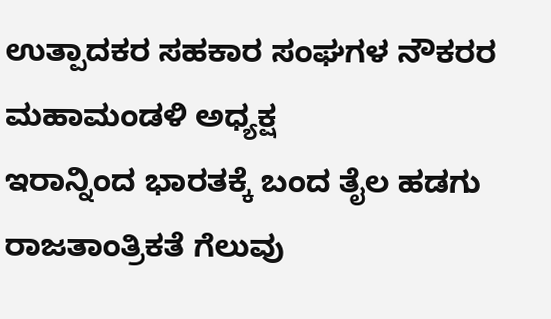ಉತ್ಪಾದಕರ ಸಹಕಾರ ಸಂಘಗಳ ನೌಕರರ ಮಹಾಮಂಡಳಿ ಅಧ್ಯಕ್ಷ
ಇರಾನ್ನಿಂದ ಭಾರತಕ್ಕೆ ಬಂದ ತೈಲ ಹಡಗು ರಾಜತಾಂತ್ರಿಕತೆ ಗೆಲುವು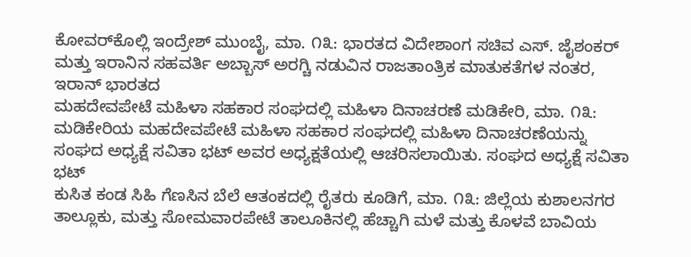ಕೋವರ್‌ಕೊಲ್ಲಿ ಇಂದ್ರೇಶ್ ಮುಂಬೈ, ಮಾ. ೧೩: ಭಾರತದ ವಿದೇಶಾಂಗ ಸಚಿವ ಎಸ್. ಜೈಶಂಕರ್ ಮತ್ತು ಇರಾನಿನ ಸಹವರ್ತಿ ಅಬ್ಬಾಸ್ ಅರಗ್ಚಿ ನಡುವಿನ ರಾಜತಾಂತ್ರಿಕ ಮಾತುಕತೆಗಳ ನಂತರ, ಇರಾನ್ ಭಾರತದ
ಮಹದೇವಪೇಟೆ ಮಹಿಳಾ ಸಹಕಾರ ಸಂಘದಲ್ಲಿ ಮಹಿಳಾ ದಿನಾಚರಣೆ ಮಡಿಕೇರಿ, ಮಾ. ೧೩: ಮಡಿಕೇರಿಯ ಮಹದೇವಪೇಟೆ ಮಹಿಳಾ ಸಹಕಾರ ಸಂಘದಲ್ಲಿ ಮಹಿಳಾ ದಿನಾಚರಣೆಯನ್ನು ಸಂಘದ ಅಧ್ಯಕ್ಷೆ ಸವಿತಾ ಭಟ್ ಅವರ ಅಧ್ಯಕ್ಷತೆಯಲ್ಲಿ ಆಚರಿಸಲಾಯಿತು. ಸಂಘದ ಅಧ್ಯಕ್ಷೆ ಸವಿತಾ ಭಟ್
ಕುಸಿತ ಕಂಡ ಸಿಹಿ ಗೆಣಸಿನ ಬೆಲೆ ಆತಂಕದಲ್ಲಿ ರೈತರು ಕೂಡಿಗೆ, ಮಾ. ೧೩: ಜಿಲ್ಲೆಯ ಕುಶಾಲನಗರ ತಾಲ್ಲೂಕು, ಮತ್ತು ಸೋಮವಾರಪೇಟೆ ತಾಲೂಕಿನಲ್ಲಿ ಹೆಚ್ಚಾಗಿ ಮಳೆ ಮತ್ತು ಕೊಳವೆ ಬಾವಿಯ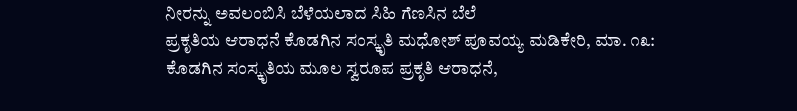ನೀರನ್ನು ಅವಲಂಬಿಸಿ ಬೆಳೆಯಲಾದ ಸಿಹಿ ಗೆಣಸಿನ ಬೆಲೆ
ಪ್ರಕೃತಿಯ ಆರಾಧನೆ ಕೊಡಗಿನ ಸಂಸ್ಕೃತಿ ಮಧೋಶ್ ಪೂವಯ್ಯ ಮಡಿಕೇರಿ, ಮಾ. ೧೩: ಕೊಡಗಿನ ಸಂಸ್ಕೃತಿಯ ಮೂಲ ಸ್ವರೂಪ ಪ್ರಕೃತಿ ಆರಾಧನೆ,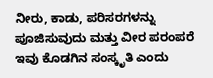ನೀರು, ಕಾಡು, ಪರಿಸರಗಳನ್ನು ಪೂಜಿಸುವುದು ಮತ್ತು ವೀರ ಪರಂಪರೆ ಇವು ಕೊಡಗಿನ ಸಂಸ್ಕೃತಿ ಎಂದು